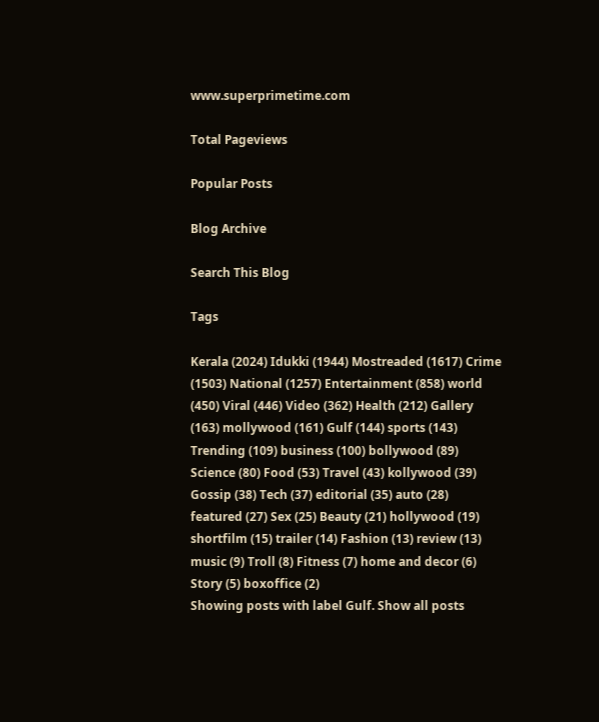www.superprimetime.com

Total Pageviews

Popular Posts

Blog Archive

Search This Blog

Tags

Kerala (2024) Idukki (1944) Mostreaded (1617) Crime (1503) National (1257) Entertainment (858) world (450) Viral (446) Video (362) Health (212) Gallery (163) mollywood (161) Gulf (144) sports (143) Trending (109) business (100) bollywood (89) Science (80) Food (53) Travel (43) kollywood (39) Gossip (38) Tech (37) editorial (35) auto (28) featured (27) Sex (25) Beauty (21) hollywood (19) shortfilm (15) trailer (14) Fashion (13) review (13) music (9) Troll (8) Fitness (7) home and decor (6) Story (5) boxoffice (2)
Showing posts with label Gulf. Show all posts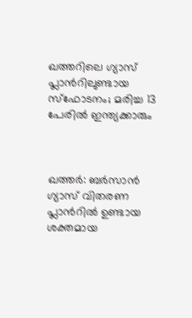ഖത്തറിലെ ഗ്യാസ് പ്ലാന്‍റിലുണ്ടായ സ്ഫോടനം; മരിച്ച 13 പേരിൽ ഇന്ത്യക്കാരും



ഖത്തർ: ബർസാൻ ഗ്യാസ് വിതരണ പ്ലാന്‍റിൽ ഉണ്ടായ ശക്തമായ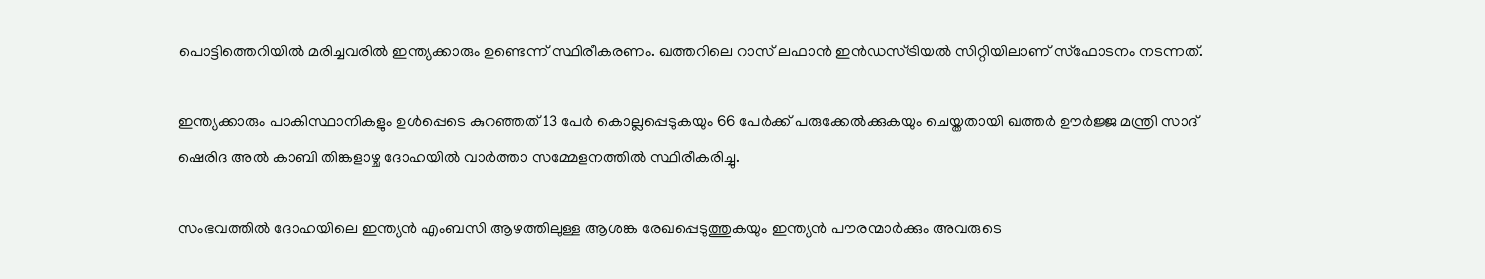പൊട്ടിത്തെറിയിൽ മരിച്ചവരിൽ ഇന്ത്യക്കാരും ഉണ്ടെന്ന് സ്ഥിരീകരണം. ഖത്തറിലെ റാസ് ലഫാന്‍ ഇന്‍ഡസ്ട്രിയല്‍ സിറ്റിയിലാണ് സ്ഫോടനം നടന്നത്.

ഇന്ത്യക്കാരും പാകിസ്ഥാനികളും ഉള്‍പ്പെടെ കുറഞ്ഞത് 13 പേര്‍ കൊല്ലപ്പെടുകയും 66 പേര്‍ക്ക് പരുക്കേല്‍ക്കുകയും ചെയ്തതായി ഖത്തര്‍ ഊര്‍ജ്ജ മന്ത്രി സാദ് ഷെരിദ അല്‍ കാബി തിങ്കളാഴ്ച ദോഹയില്‍ വാര്‍ത്താ സമ്മേളനത്തില്‍ സ്ഥിരീകരിച്ചു.

സംഭവത്തില്‍ ദോഹയിലെ ഇന്ത്യന്‍ എംബസി ആഴത്തിലുള്ള ആശങ്ക രേഖപ്പെടുത്തുകയും ഇന്ത്യന്‍ പൗരന്മാര്‍ക്കും അവരുടെ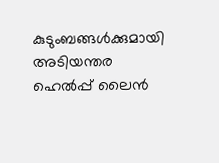കുടുംബങ്ങള്‍ക്കുമായി അടിയന്തര ഹെല്‍പ്പ് ലൈന്‍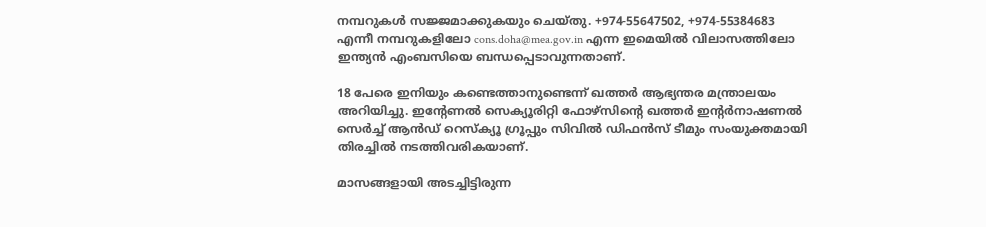നമ്പറുകള്‍ സജ്ജമാക്കുകയും ചെയ്തു. +974-55647502, +974-55384683 എന്നീ നമ്പറുകളിലോ cons.doha@mea.gov.in എന്ന ഇമെയില്‍ വിലാസത്തിലോ ഇന്ത്യന്‍ എംബസിയെ ബന്ധപ്പെടാവുന്നതാണ്.

18 പേരെ ഇനിയും കണ്ടെത്താനുണ്ടെന്ന് ഖത്തര്‍ ആഭ്യന്തര മന്ത്രാലയം അറിയിച്ചു. ഇന്‍റേണല്‍ സെക്യൂരിറ്റി ഫോഴ്‌സിന്‍റെ ഖത്തര്‍ ഇന്‍റര്‍നാഷണല്‍ സെര്‍ച്ച് ആന്‍ഡ് റെസ്‌ക്യൂ ഗ്രൂപ്പും സിവില്‍ ഡിഫന്‍സ് ടീമും സംയുക്തമായി തിരച്ചില്‍ നടത്തിവരികയാണ്.

മാസങ്ങളായി അടച്ചിട്ടിരുന്ന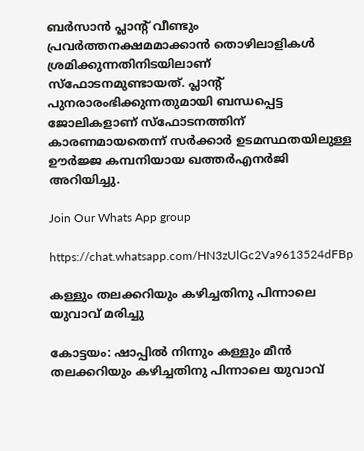ബര്‍സാന്‍ പ്ലാന്‍റ് വീണ്ടും പ്രവര്‍ത്തനക്ഷമമാക്കാന്‍ തൊഴിലാളികള്‍ ശ്രമിക്കുന്നതിനിടയിലാണ് സ്‌ഫോടനമുണ്ടായത്. പ്ലാന്‍റ് പുനരാരംഭിക്കുന്നതുമായി ബന്ധപ്പെട്ട ജോലികളാണ് സ്‌ഫോടനത്തിന് കാരണമായതെന്ന് സര്‍ക്കാര്‍ ഉടമസ്ഥതയിലുള്ള ഊര്‍ജ്ജ കമ്പനിയായ ഖത്തര്‍എനര്‍ജി അറിയിച്ചു.

Join Our Whats App group

https://chat.whatsapp.com/HN3zUlGc2Va9613524dFBp

കള്ളും തലക്കറിയും കഴിച്ചതിനു പിന്നാലെ യുവാവ് മരിച്ചു

കോട്ടയം: ഷാപ്പിൽ നിന്നും കള്ളും മീൻ തലക്കറിയും കഴിച്ചതിനു പിന്നാലെ യുവാവ്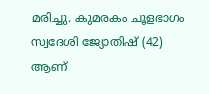മരിച്ചു. കുമരകം ചൂളഭാഗം സ്വദേശി ജ്യോതിഷ് (42) ആണ്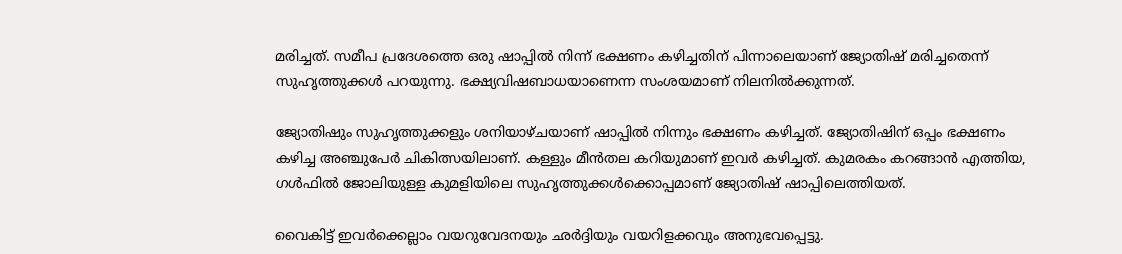മരിച്ചത്. സമീപ പ്രദേശത്തെ ഒരു ഷാപ്പില്‍ നിന്ന് ഭക്ഷണം കഴിച്ചതിന് പിന്നാലെയാണ് ജ്യോതിഷ് മരിച്ചതെന്ന് സുഹൃത്തുക്കള്‍ പറയുന്നു. ഭക്ഷ്യവിഷബാധയാണെന്ന സംശയമാണ് നിലനിൽക്കുന്നത്.

ജ്യോതിഷും സുഹൃത്തുക്കളും ശനിയാഴ്ചയാണ് ഷാപ്പില്‍ നിന്നും ഭക്ഷണം കഴിച്ചത്. ജ്യോതിഷിന് ഒപ്പം ഭക്ഷണം കഴിച്ച അഞ്ചുപേര്‍ ചികിത്സയിലാണ്. കള്ളും മീന്‍തല കറിയുമാണ് ഇവര്‍ കഴിച്ചത്. കുമരകം കറങ്ങാന്‍ എത്തിയ, ഗള്‍ഫില്‍ ജോലിയുള്ള കുമളിയിലെ സുഹൃത്തുക്കള്‍ക്കൊപ്പമാണ് ജ്യോതിഷ് ഷാപ്പിലെത്തിയത്.

വൈകിട്ട് ഇവര്‍ക്കെല്ലാം വയറുവേദനയും ഛര്‍ദ്ദിയും വയറിളക്കവും അനുഭവപ്പെട്ടു.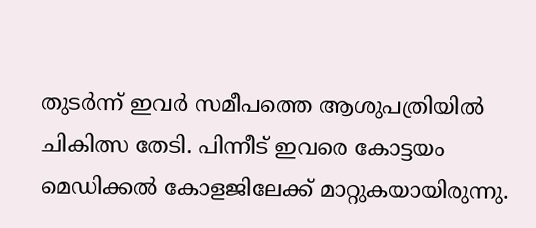തുടര്‍ന്ന് ഇവര്‍ സമീപത്തെ ആശുപത്രിയില്‍ ചികിത്സ തേടി. പിന്നീട് ഇവരെ കോട്ടയം മെഡിക്കല്‍ കോളജിലേക്ക് മാറ്റുകയായിരുന്നു.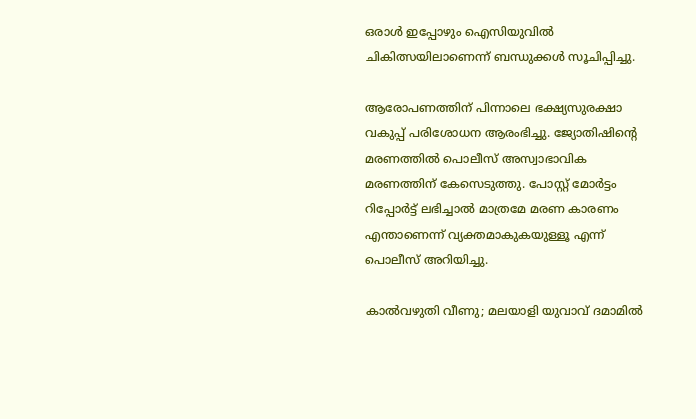ഒരാള്‍ ഇപ്പോഴും ഐസിയുവില്‍ ചികിത്സയിലാണെന്ന് ബന്ധുക്കള്‍ സൂചിപ്പിച്ചു.

ആരോപണത്തിന് പിന്നാലെ ഭക്ഷ്യസുരക്ഷാ വകുപ്പ് പരിശോധന ആരംഭിച്ചു. ജ്യോതിഷിന്‍റെ മരണത്തില്‍ പൊലീസ് അസ്വാഭാവിക മരണത്തിന് കേസെടുത്തു. പോസ്റ്റ് മോര്‍ട്ടം റിപ്പോര്‍ട്ട് ലഭിച്ചാല്‍ മാത്രമേ മരണ കാരണം എന്താണെന്ന് വ്യക്തമാകുകയുള്ളൂ എന്ന് പൊലീസ് അറിയിച്ചു.

കാൽവഴുതി വീണു; മലയാളി യുവാവ് ദമാമിൽ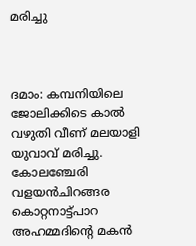മരിച്ചു



ദമാം: കമ്പനിയിലെ ജോലിക്കിടെ കാൽ വഴുതി വീണ് മലയാളി യുവാവ് മരിച്ചു. കോലഞ്ചേരി വളയൻചിറങ്ങര കൊറ്റനാട്ട്പാറ അഹമ്മദിന്‍റെ മകൻ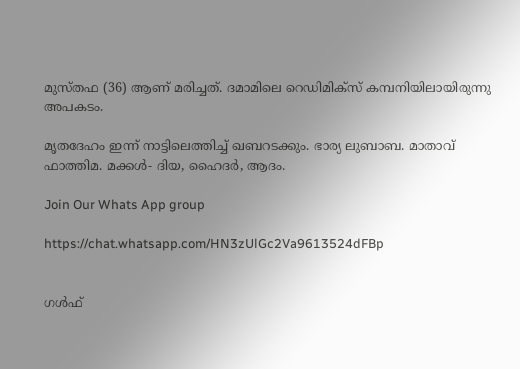മുസ്തഫ (36) ആണ് മരിച്ചത്. ദമാമിലെ റെഡിമിക്സ് കമ്പനിയിലായിരുന്നു അപകടം.

മൃതദേഹം ഇന്ന് നാട്ടിലെത്തിച്ച് ഖബറടക്കും. ഭാര്യ ലുബാബ. മാതാവ് ഫാത്തിമ. മക്കൾ- ദിയ, ഹൈദർ, ആദം.

Join Our Whats App group

https://chat.whatsapp.com/HN3zUlGc2Va9613524dFBp


ഗൾഫ്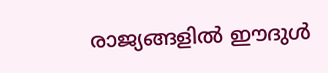രാജ്യങ്ങളിൽ ഈദുൾ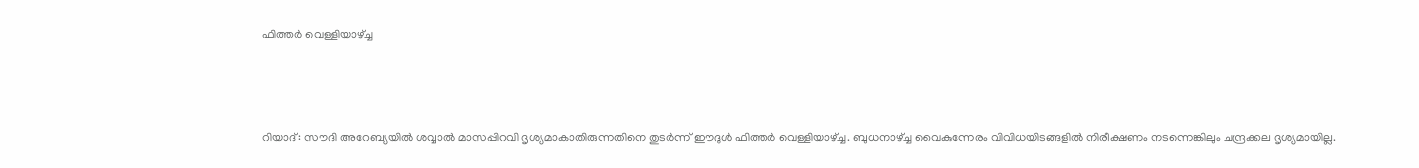ഫിത്തർ വെള്ളിയാഴ്ച്ച



റിയാദ്: സൗദി അറേബ്യയിൽ ശവ്വാൽ മാസപ്പിറവി ദൃശ്യമാകാതിരുന്നതിനെ തുടർന്ന് ഈദുൾ ഫിത്തർ വെള്ളിയാഴ്ച്ച. ബുധനാഴ്ച്ച വൈകുന്നേരം വിവിധയിടങ്ങളിൽ നിരീക്ഷണം നടന്നെങ്കിലും ചന്ദ്രക്കല ദൃശ്യമായില്ല.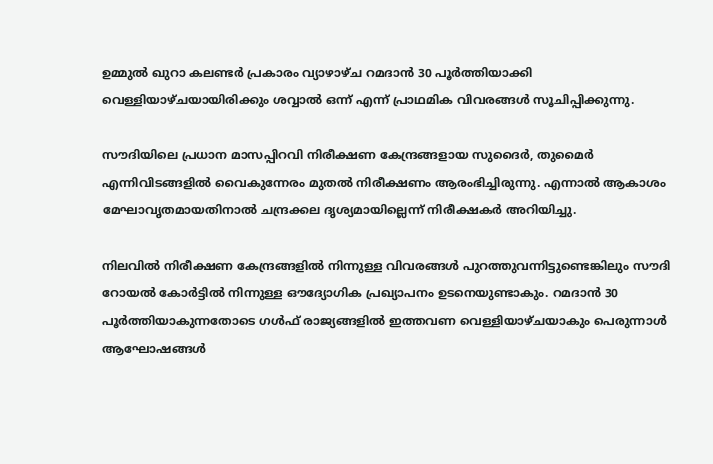ഉമ്മുല്‍ ഖുറാ കലണ്ടര്‍ പ്രകാരം വ്യാഴാഴ്ച റമദാന്‍ 30 പൂര്‍ത്തിയാക്കി വെള്ളിയാഴ്ചയായിരിക്കും ശവ്വാല്‍ ഒന്ന് എന്ന് പ്രാഥമിക വിവരങ്ങള്‍ സൂചിപ്പിക്കുന്നു.

സൗദിയിലെ പ്രധാന മാസപ്പിറവി നിരീക്ഷണ കേന്ദ്രങ്ങളായ സുദൈര്‍, തുമൈര്‍ എന്നിവിടങ്ങളില്‍ വൈകുന്നേരം മുതല്‍ നിരീക്ഷണം ആരംഭിച്ചിരുന്നു. എന്നാല്‍ ആകാശം മേഘാവൃതമായതിനാല്‍ ചന്ദ്രക്കല ദൃശ്യമായില്ലെന്ന് നിരീക്ഷകര്‍ അറിയിച്ചു.

നിലവില്‍ നിരീക്ഷണ കേന്ദ്രങ്ങളില്‍ നിന്നുള്ള വിവരങ്ങള്‍ പുറത്തുവന്നിട്ടുണ്ടെങ്കിലും സൗദി റോയല്‍ കോര്‍ട്ടില്‍ നിന്നുള്ള ഔദ്യോഗിക പ്രഖ്യാപനം ഉടനെയുണ്ടാകും. റമദാന്‍ 30 പൂര്‍ത്തിയാകുന്നതോടെ ഗള്‍ഫ് രാജ്യങ്ങളില്‍ ഇത്തവണ വെള്ളിയാഴ്ചയാകും പെരുന്നാള്‍ ആഘോഷങ്ങള്‍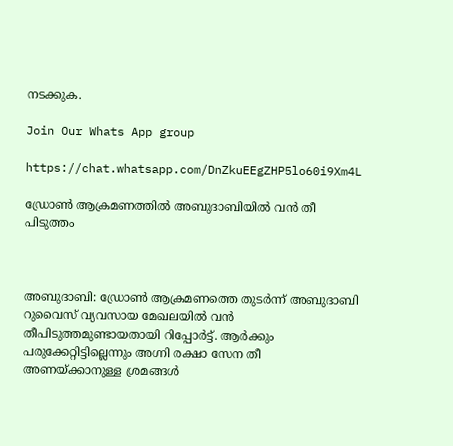നടക്കുക.

Join Our Whats App group

https://chat.whatsapp.com/DnZkuEEgZHP5lo60i9Xm4L

ഡ്രോൺ ആക്രമണത്തിൽ അബുദാബിയിൽ വൻ തീ പിടുത്തം



അബുദാബി: ഡ്രോൺ ആക്രമണത്തെ തുടർന്ന് അബുദാബി റുവൈസ് വ്യവസായ മേഖലയിൽ വൻ തീപിടുത്തമുണ്ടായതായി റിപ്പോർട്ട്. ആർക്കും പരുക്കേറ്റിട്ടില്ലെന്നും അഗ്നി രക്ഷാ സേന തീ അണയ്ക്കാനുള്ള ശ്രമങ്ങൾ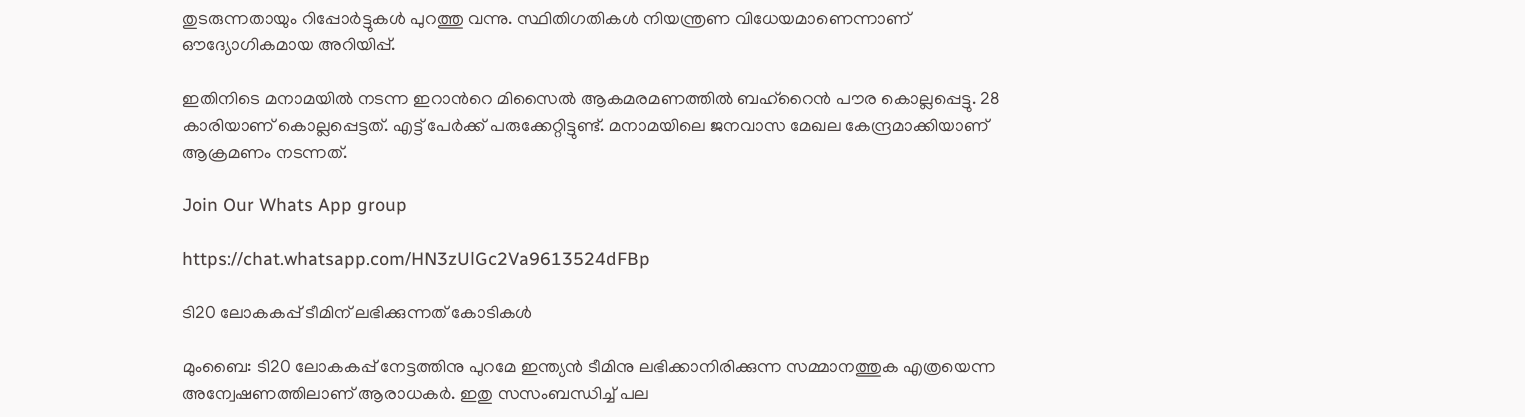തുടരുന്നതായും റിപ്പോർട്ടുകൾ പുറത്തു വന്നു. സ്ഥിതിഗതികൾ നിയന്ത്രണ വിധേ‍യമാണെന്നാണ് ഔദ്യോഗികമായ അറിയിപ്പ്.

ഇതിനിടെ മനാമയിൽ നടന്ന ഇറാന്‍റെ മിസൈൽ ആകമരമണത്തിൽ ബഹ്റൈൻ പൗര കൊല്ലപ്പെട്ടു. 28 കാരിയാണ് കൊല്ലപ്പെട്ടത്. എട്ട് പേർക്ക് പരുക്കേറ്റിട്ടുണ്ട്. മനാമയിലെ ജനവാസ മേഖല കേന്ദ്രമാക്കിയാണ് ആക്രമണം നടന്നത്.

Join Our Whats App group

https://chat.whatsapp.com/HN3zUlGc2Va9613524dFBp

ടി20 ലോകകപ്പ് ടീമിന് ലഭിക്കുന്നത് കോടികൾ

മുംബൈ: ടി20 ലോകകപ്പ് നേട്ടത്തിനു പുറമേ ഇന്ത്യൻ ടീമിനു ലഭിക്കാനിരിക്കുന്ന സമ്മാനത്തുക എത്രയെന്ന അന്വേഷണത്തിലാണ് ആരാധകർ. ഇതു സസംബന്ധിച്ച് പല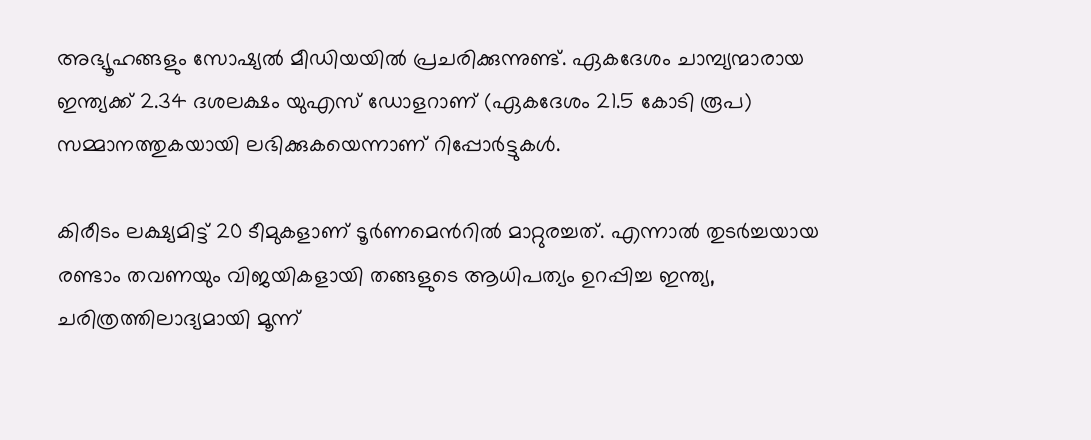അഭ്യൂഹങ്ങളും സോഷ്യൽ മീഡിയയിൽ പ്രചരിക്കുന്നുണ്ട്. ഏകദേശം ചാമ്പ്യന്മാരായ ഇന്ത്യക്ക് 2.34 ദശലക്ഷം യുഎസ് ഡോളറാണ് (ഏകദേശം 21.5 കോടി രൂപ) സമ്മാനത്തുകയായി ലഭിക്കുകയെന്നാണ് റിപ്പോർട്ടുകൾ.

കിരീടം ലക്ഷ്യമിട്ട് 20 ടീമുകളാണ് ടൂര്‍ണമെന്‍റില്‍ മാറ്റുരച്ചത്. എന്നാല്‍ തുടര്‍ച്ചയായ രണ്ടാം തവണയും വിജയികളായി തങ്ങളുടെ ആധിപത്യം ഉറപ്പിച്ച ഇന്ത്യ, ചരിത്രത്തിലാദ്യമായി മൂന്ന്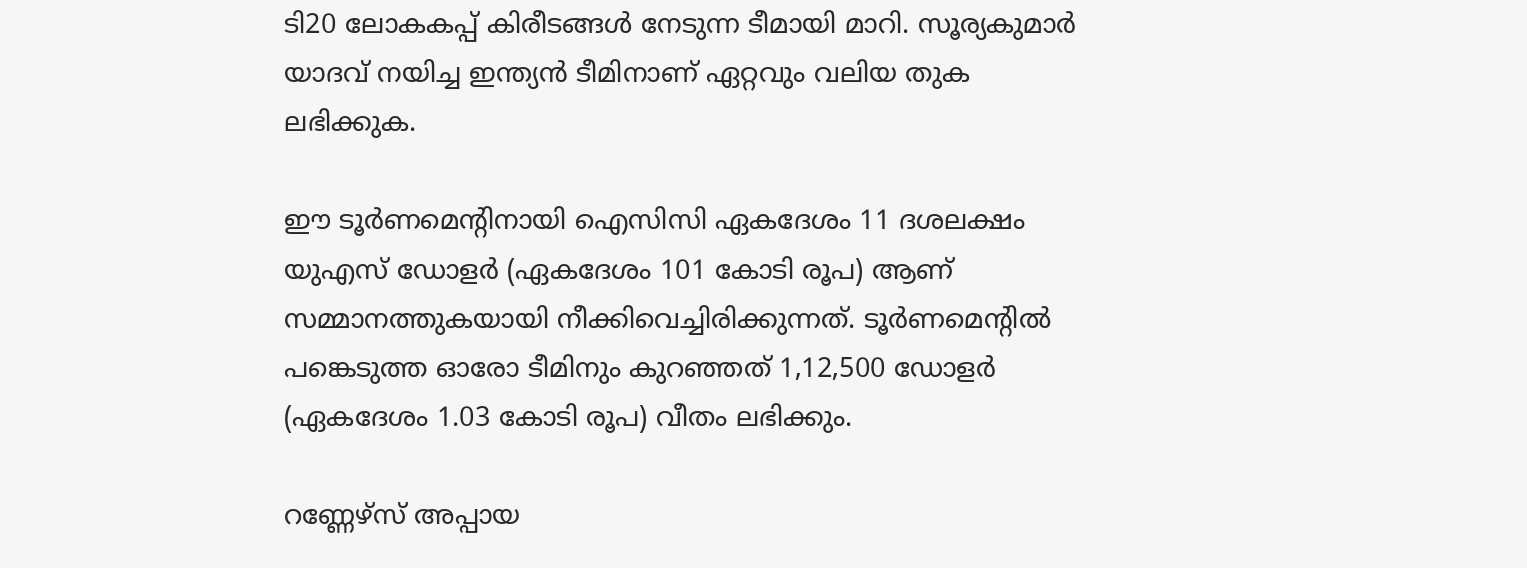ടി20 ലോകകപ്പ് കിരീടങ്ങള്‍ നേടുന്ന ടീമായി മാറി. സൂര്യകുമാര്‍ യാദവ് നയിച്ച ഇന്ത്യൻ ടീമിനാണ് ഏറ്റവും വലിയ തുക ലഭിക്കുക.

ഈ ടൂര്‍ണമെന്‍റിനായി ഐസിസി ഏകദേശം 11 ദശലക്ഷം യുഎസ് ഡോളര്‍ (ഏകദേശം 101 കോടി രൂപ) ആണ് സമ്മാനത്തുകയായി നീക്കിവെച്ചിരിക്കുന്നത്. ടൂര്‍ണമെന്‍റില്‍ പങ്കെടുത്ത ഓരോ ടീമിനും കുറഞ്ഞത് 1,12,500 ഡോളര്‍ (ഏകദേശം 1.03 കോടി രൂപ) വീതം ലഭിക്കും.

റണ്ണേഴ്‌സ് അപ്പായ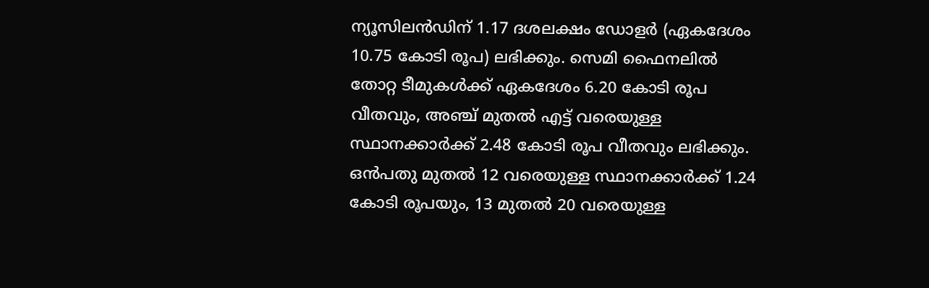ന്യൂസിലന്‍ഡിന് 1.17 ദശലക്ഷം ഡോളര്‍ (ഏകദേശം 10.75 കോടി രൂപ) ലഭിക്കും. സെമി ഫൈനലില്‍ തോറ്റ ടീമുകള്‍ക്ക് ഏകദേശം 6.20 കോടി രൂപ വീതവും, അഞ്ച് മുതല്‍ എട്ട് വരെയുള്ള സ്ഥാനക്കാര്‍ക്ക് 2.48 കോടി രൂപ വീതവും ലഭിക്കും. ഒൻപതു മുതല്‍ 12 വരെയുള്ള സ്ഥാനക്കാര്‍ക്ക് 1.24 കോടി രൂപയും, 13 മുതല്‍ 20 വരെയുള്ള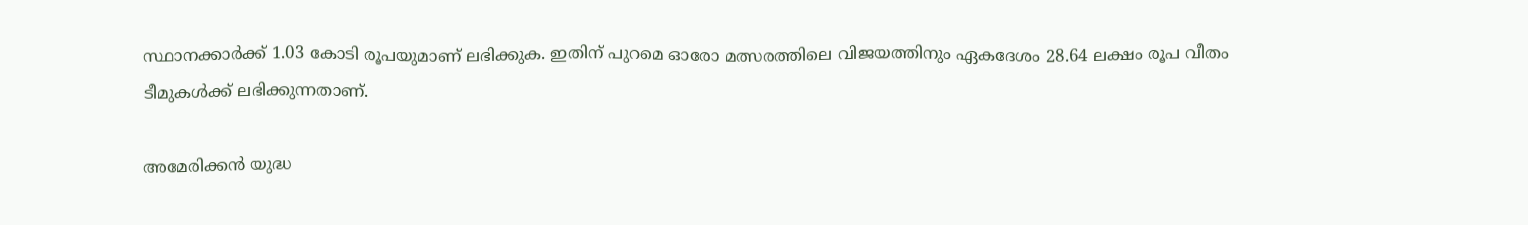സ്ഥാനക്കാര്‍ക്ക് 1.03 കോടി രൂപയുമാണ് ലഭിക്കുക. ഇതിന് പുറമെ ഓരോ മത്സരത്തിലെ വിജയത്തിനും ഏകദേശം 28.64 ലക്ഷം രൂപ വീതം ടീമുകള്‍ക്ക് ലഭിക്കുന്നതാണ്.

അമേരിക്കൻ യുദ്ധ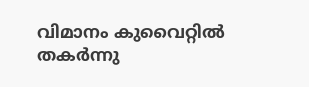വിമാനം കുവൈറ്റിൽ തകർന്നു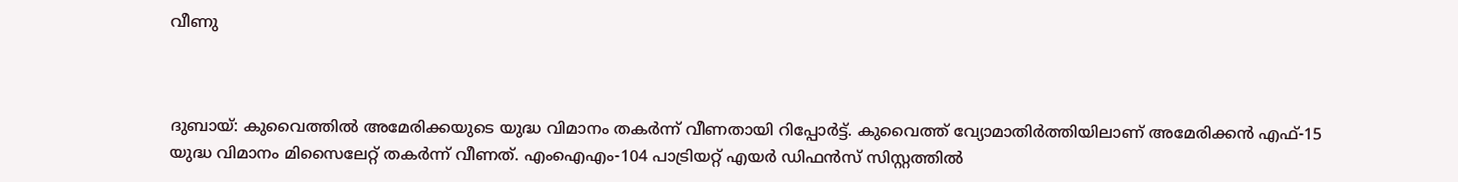വീണു



ദുബായ്: കുവൈത്തിൽ അമേരിക്കയുടെ യുദ്ധ വിമാനം തകർന്ന് വീണതായി റിപ്പോർട്ട്. കുവൈത്ത് വ്യോമാതിർത്തിയിലാണ് അമേരിക്കൻ എഫ്-15 യുദ്ധ വിമാനം മിസൈലേറ്റ് തകർന്ന് വീണത്. എംഐഎം-104 പാട്രിയറ്റ് എയർ ഡിഫൻസ് സിസ്റ്റത്തിൽ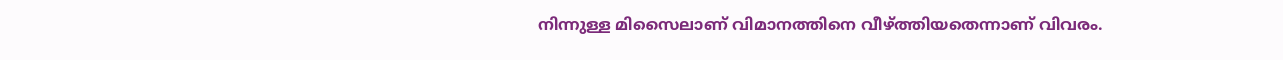നിന്നുള്ള മിസൈലാണ് വിമാനത്തിനെ വീഴ്ത്തിയതെന്നാണ് വിവരം.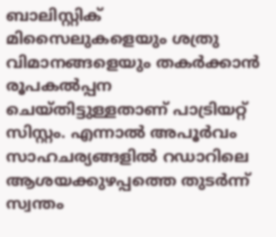ബാലിസ്റ്റിക് മിസൈലുകളെയും ശത്രു വിമാനങ്ങളെയും തകർക്കാൻ രൂപകൽപ്പന ചെയ്‌തിട്ടുള്ളതാണ് പാട്രിയറ്റ് സിസ്റ്റം. എന്നാൽ അപൂർവം സാഹചര്യങ്ങളിൽ റഡാറിലെ ആശയക്കുഴപ്പത്തെ തുടർന്ന് സ്വന്തം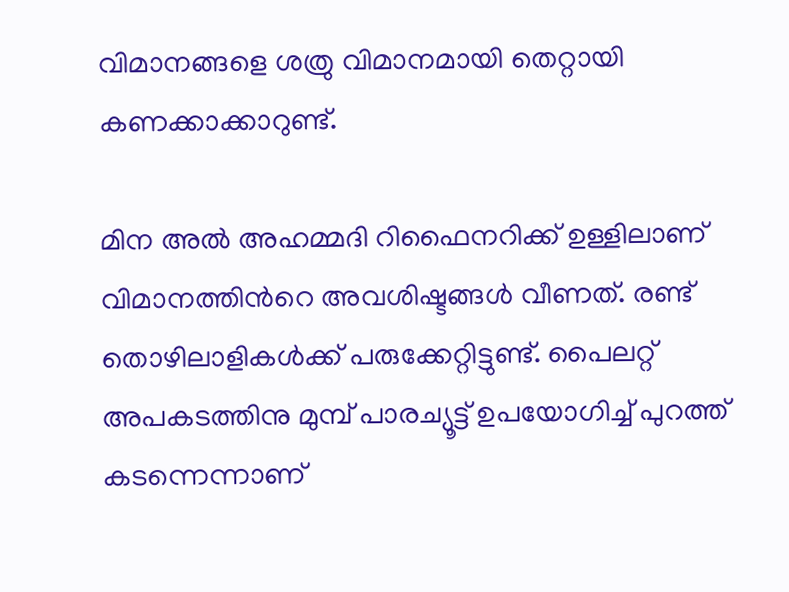വിമാനങ്ങളെ ശത്രു വിമാനമായി തെറ്റായി കണക്കാക്കാറുണ്ട്.

മിന അൽ അഹമ്മദി റിഫൈനറിക്ക് ഉള്ളിലാണ് വിമാനത്തിന്‍റെ അവശിഷ്ടങ്ങൾ വീണത്. രണ്ട് തൊഴിലാളികൾക്ക് പരുക്കേറ്റിട്ടുണ്ട്. പൈലറ്റ് അപകടത്തിനു മുമ്പ് പാരച്യൂട്ട് ഉപയോഗിച്ച് പുറത്ത് കടന്നെന്നാണ്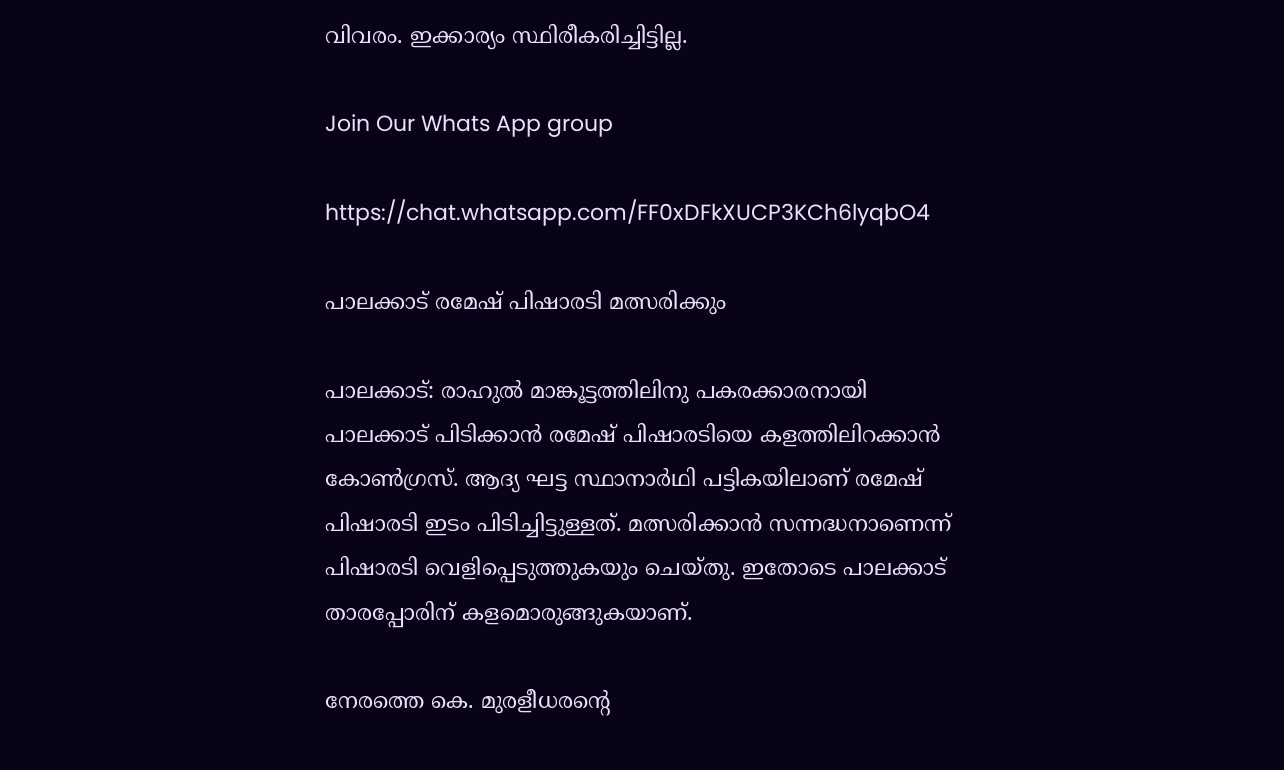വിവരം. ഇക്കാര്യം സ്ഥിരീകരിച്ചിട്ടില്ല.

Join Our Whats App group

https://chat.whatsapp.com/FF0xDFkXUCP3KCh6lyqbO4

പാലക്കാട് രമേഷ് പിഷാരടി മത്സരിക്കും

പാലക്കാട്: രാഹുൽ മാങ്കൂട്ടത്തിലിനു പകരക്കാരനായി പാലക്കാട് പിടിക്കാൻ രമേഷ് പിഷാരടിയെ കളത്തിലിറക്കാൻ കോൺഗ്രസ്. ആദ്യ ഘട്ട സ്ഥാനാർഥി പട്ടികയിലാണ് രമേഷ് പിഷാരടി ഇടം പിടിച്ചിട്ടുള്ളത്. മത്സരിക്കാൻ സന്നദ്ധനാണെന്ന് പിഷാരടി വെളിപ്പെടുത്തുകയും ചെയ്‌തു. ഇതോടെ പാലക്കാട് താരപ്പോരിന് കളമൊരുങ്ങുകയാണ്.

നേരത്തെ കെ. മുരളീധരന്‍റെ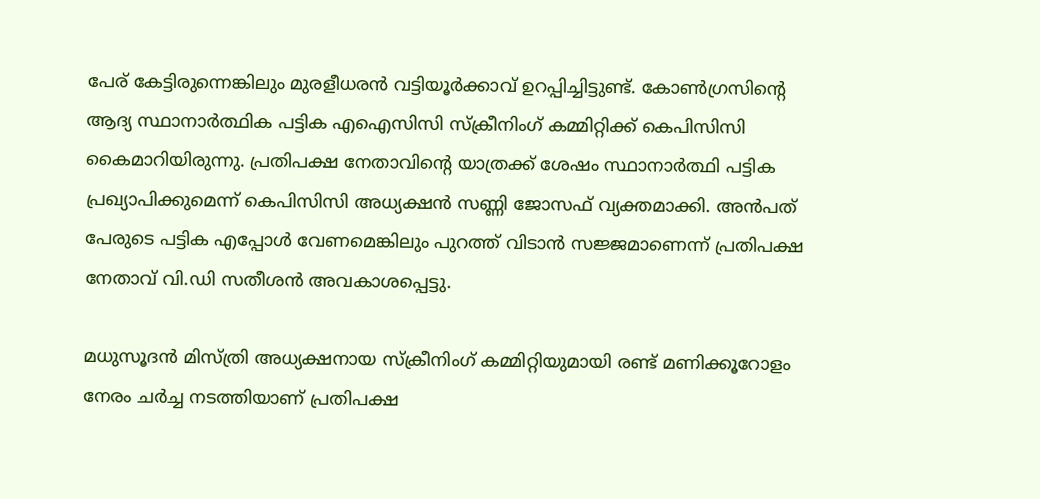പേര് കേട്ടിരുന്നെങ്കിലും മുരളീധരന്‍ വട്ടിയൂര്‍ക്കാവ് ഉറപ്പിച്ചിട്ടുണ്ട്. കോണ്‍ഗ്രസിന്‍റെ ആദ്യ സ്ഥാനാര്‍ത്ഥിക പട്ടിക എഐസിസി സ്‌ക്രീനിംഗ് കമ്മിറ്റിക്ക് കെപിസിസി കൈമാറിയിരുന്നു. പ്രതിപക്ഷ നേതാവിന്‍റെ യാത്രക്ക് ശേഷം സ്ഥാനാര്‍ത്ഥി പട്ടിക പ്രഖ്യാപിക്കുമെന്ന് കെപിസിസി അധ്യക്ഷന്‍ സണ്ണി ജോസഫ് വ്യക്തമാക്കി. അന്‍പത് പേരുടെ പട്ടിക എപ്പോള്‍ വേണമെങ്കിലും പുറത്ത് വിടാന്‍ സജ്ജമാണെന്ന് പ്രതിപക്ഷ നേതാവ് വി.ഡി സതീശന്‍ അവകാശപ്പെട്ടു.

മധുസൂദന്‍ മിസ്ത്രി അധ്യക്ഷനായ സ്‌ക്രീനിംഗ് കമ്മിറ്റിയുമായി രണ്ട് മണിക്കൂറോളം നേരം ചര്‍ച്ച നടത്തിയാണ് പ്രതിപക്ഷ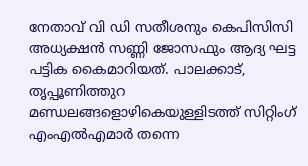നേതാവ് വി ഡി സതീശനും കെപിസിസി അധ്യക്ഷന്‍ സണ്ണി ജോസഫും ആദ്യ ഘട്ട പട്ടിക കൈമാറിയത്. പാലക്കാട്, തൃപ്പൂണിത്തുറ മണ്ഡലങ്ങളൊഴികെയുള്ളിടത്ത് സിറ്റിംഗ് എംഎല്‍എമാര്‍ തന്നെ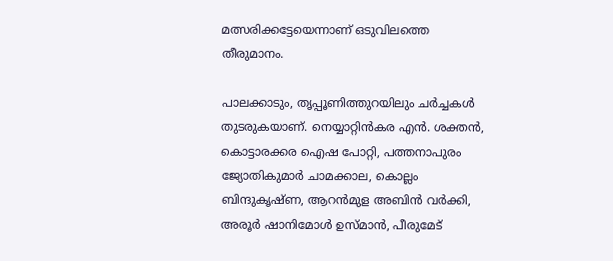മത്സരിക്കട്ടേയെന്നാണ് ഒടുവിലത്തെ തീരുമാനം.

പാലക്കാടും, തൃപ്പൂണിത്തുറയിലും ചര്‍ച്ചകള്‍ തുടരുകയാണ്. നെയ്യാറ്റിന്‍കര എന്‍. ശക്തന്‍, കൊട്ടാരക്കര ഐഷ പോറ്റി, പത്തനാപുരം ജ്യോതികുമാര്‍ ചാമക്കാല, കൊല്ലം ബിന്ദുകൃഷ്ണ, ആറന്‍മുള അബിന്‍ വര്‍ക്കി, അരൂര്‍ ഷാനിമോള്‍ ഉസ്മാന്‍, പീരുമേട്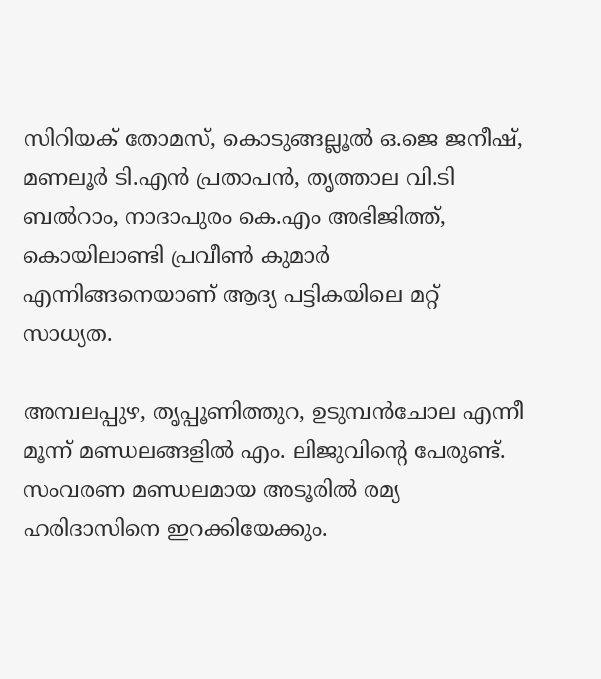സിറിയക് തോമസ്, കൊടുങ്ങല്ലൂല്‍ ഒ.ജെ ജനീഷ്, മണലൂര്‍ ടി.എന്‍ പ്രതാപന്‍, തൃത്താല വി.ടി ബല്‍റാം, നാദാപുരം കെ.എം അഭിജിത്ത്, കൊയിലാണ്ടി പ്രവീണ്‍ കുമാര്‍ എന്നിങ്ങനെയാണ് ആദ്യ പട്ടികയിലെ മറ്റ് സാധ്യത.

അമ്പലപ്പുഴ, തൃപ്പൂണിത്തുറ, ഉടുമ്പന്‍ചോല എന്നീ മൂന്ന് മണ്ഡലങ്ങളില്‍ എം. ലിജുവിന്‍റെ പേരുണ്ട്. സംവരണ മണ്ഡലമായ അടൂരില്‍ രമ്യ ഹരിദാസിനെ ഇറക്കിയേക്കും.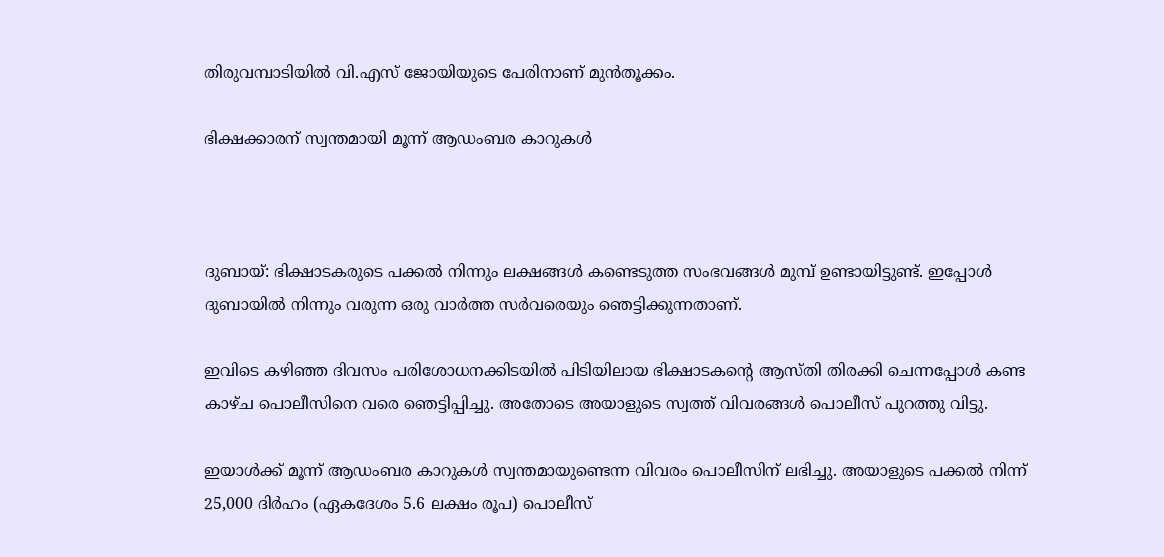തിരുവമ്പാടിയില്‍ വി.എസ് ജോയിയുടെ പേരിനാണ് മുന്‍തൂക്കം.

ഭിക്ഷക്കാരന് സ്വന്തമായി മൂന്ന് ആഡംബര കാറുകൾ



ദുബായ്: ഭിക്ഷാടകരുടെ പക്കൽ നിന്നും ലക്ഷങ്ങൾ കണ്ടെടുത്ത സംഭവങ്ങൾ മുമ്പ് ഉണ്ടായിട്ടുണ്ട്. ഇപ്പോൾ ദുബായിൽ നിന്നും വരുന്ന ഒരു വാർത്ത സർവരെയും ഞെട്ടിക്കുന്നതാണ്.

ഇവിടെ കഴിഞ്ഞ ദിവസം പരിശോധനക്കിടയില്‍ പിടിയിലായ ഭിക്ഷാടകന്‍റെ ആസ്തി തിരക്കി ചെന്നപ്പോള്‍ കണ്ട കാഴ്ച പൊലീസിനെ വരെ ഞെട്ടിപ്പിച്ചു. അതോടെ അയാളുടെ സ്വത്ത് വിവരങ്ങള്‍ പൊലീസ് പുറത്തു വിട്ടു.

ഇയാള്‍ക്ക് മൂന്ന് ആഡംബര കാറുകള്‍ സ്വന്തമായുണ്ടെന്ന വിവരം പൊലീസിന് ലഭിച്ചു. അയാളുടെ പക്കല്‍ നിന്ന് 25,000 ദിര്‍ഹം (ഏകദേശം 5.6 ലക്ഷം രൂപ) പൊലീസ്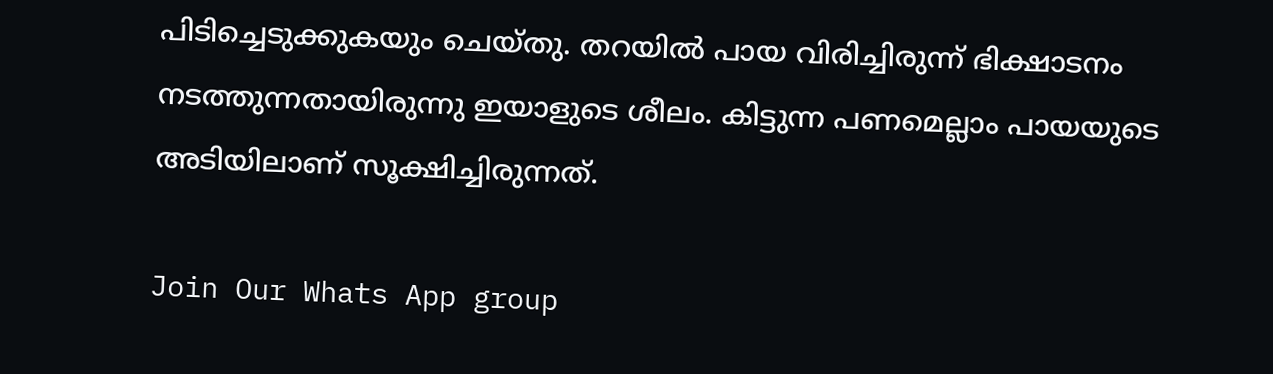പിടിച്ചെടുക്കുകയും ചെയ്തു. തറയില്‍ പായ വിരിച്ചിരുന്ന് ഭിക്ഷാടനം നടത്തുന്നതായിരുന്നു ഇയാളുടെ ശീലം. കിട്ടുന്ന പണമെല്ലാം പായയുടെ അടിയിലാണ് സൂക്ഷിച്ചിരുന്നത്.

Join Our Whats App group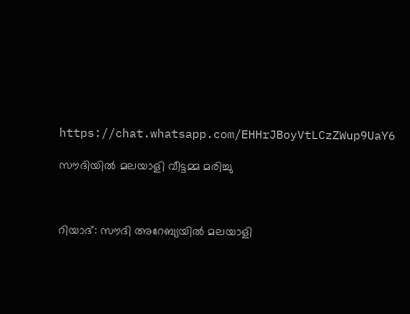https://chat.whatsapp.com/EHHrJBoyVtLCzZWup9UaY6

സൗദിയിൽ മലയാളി വീട്ടമ്മ മരിച്ചു



റിയാദ്: സൗദി അറേബ്യയിൽ മലയാളി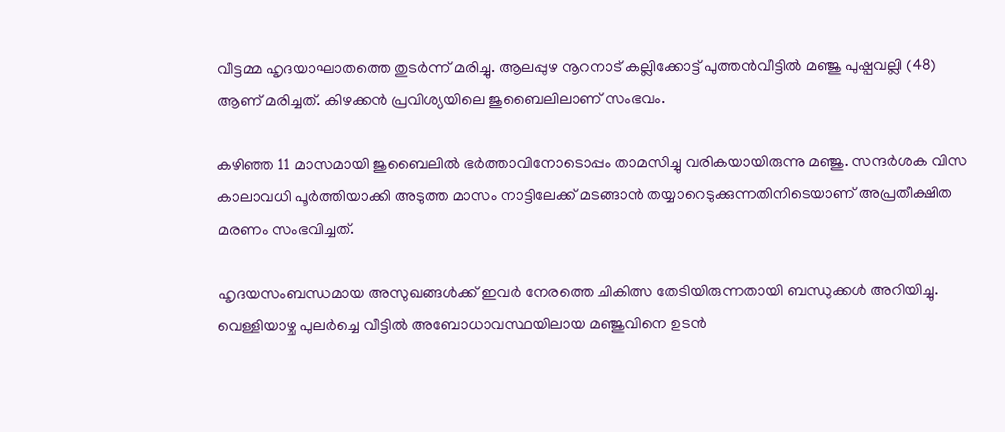വീട്ടമ്മ ഹൃദയാഘാതത്തെ തുടർന്ന് മരിച്ചു. ആലപ്പുഴ നൂറനാട് കല്ലിക്കോട്ട് പുത്തൻവീട്ടിൽ മഞ്ജു പുഷ്പവല്ലി (48) ആണ് മരിച്ചത്. കിഴക്കന്‍ പ്രവിശ്യയിലെ ജുബൈലിലാണ് സംഭവം.

കഴിഞ്ഞ 11 മാസമായി ജുബൈലില്‍ ഭര്‍ത്താവിനോടൊപ്പം താമസിച്ചു വരികയായിരുന്നു മഞ്ജു. സന്ദര്‍ശക വിസ കാലാവധി പൂര്‍ത്തിയാക്കി അടുത്ത മാസം നാട്ടിലേക്ക് മടങ്ങാന്‍ തയ്യാറെടുക്കുന്നതിനിടെയാണ് അപ്രതീക്ഷിത മരണം സംഭവിച്ചത്.

ഹൃദയസംബന്ധമായ അസുഖങ്ങള്‍ക്ക് ഇവര്‍ നേരത്തെ ചികിത്സ തേടിയിരുന്നതായി ബന്ധുക്കള്‍ അറിയിച്ചു. വെള്ളിയാഴ്ച പുലര്‍ച്ചെ വീട്ടില്‍ അബോധാവസ്ഥയിലായ മഞ്ജുവിനെ ഉടന്‍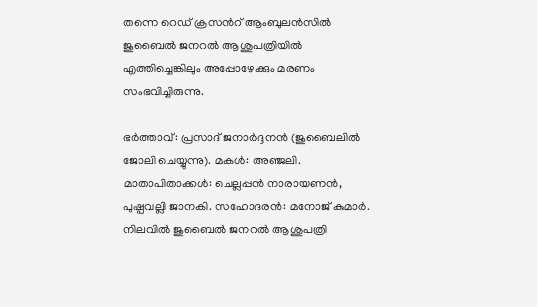തന്നെ റെഡ് ക്രസന്‍റ് ആംബുലന്‍സില്‍ ജുബൈല്‍ ജനറല്‍ ആശുപത്രിയില്‍ എത്തിച്ചെങ്കിലും അപ്പോഴേക്കും മരണം സംഭവിച്ചിരുന്നു.

ഭര്‍ത്താവ്: പ്രസാദ് ജനാര്‍ദ്ദനന്‍ (ജുബൈലില്‍ ജോലി ചെയ്യുന്നു). മകള്‍: അഞ്ജലി. മാതാപിതാക്കള്‍: ചെല്ലപ്പന്‍ നാരായണന്‍, പുഷ്പവല്ലി ജാനകി. സഹോദരന്‍: മനോജ് കുമാര്‍. നിലവില്‍ ജുബൈല്‍ ജനറല്‍ ആശുപത്രി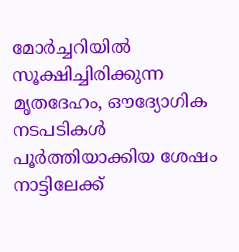മോര്‍ച്ചറിയില്‍ സൂക്ഷിച്ചിരിക്കുന്ന മൃതദേഹം, ഔദ്യോഗിക നടപടികള്‍ പൂര്‍ത്തിയാക്കിയ ശേഷം നാട്ടിലേക്ക്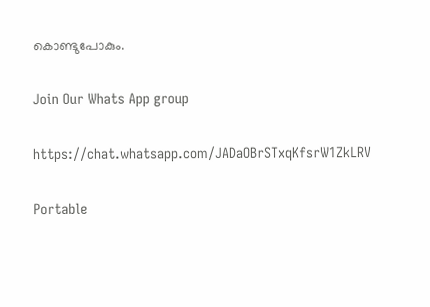കൊണ്ടുപോകും.

Join Our Whats App group

https://chat.whatsapp.com/JADaOBrSTxqKfsrW1ZkLRV

Portable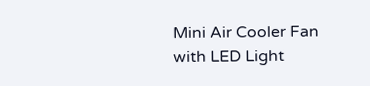Mini Air Cooler Fan with LED Light